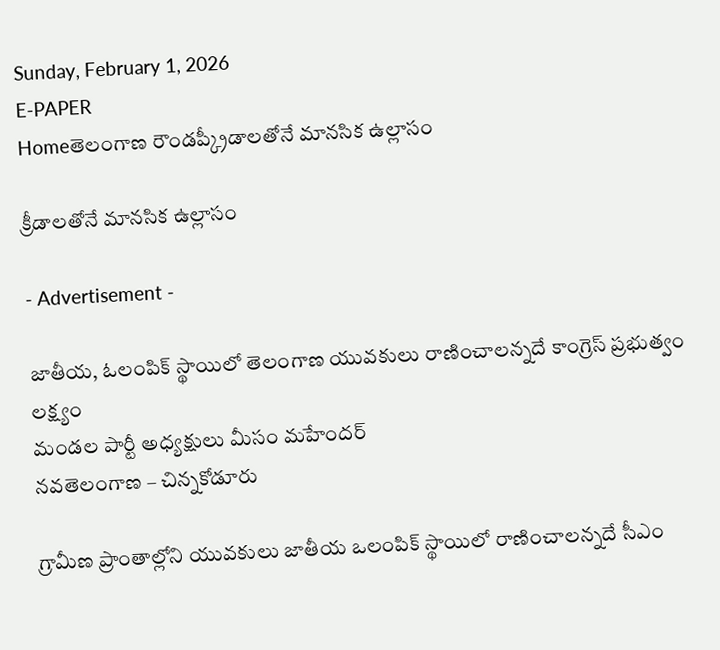Sunday, February 1, 2026
E-PAPER
Homeతెలంగాణ రౌండప్క్రీడాలతోనే మానసిక ఉల్లాసం

క్రీడాలతోనే మానసిక ఉల్లాసం

- Advertisement -

జాతీయ, ఓలంపిక్ స్థాయిలో తెలంగాణ యువకులు రాణించాలన్నదే కాంగ్రెస్ ప్రభుత్వం లక్ష్యం
మండల పార్టీ అధ్యక్షులు మీసం మహేందర్
నవతెలంగాణ – చిన్నకోడూరు

గ్రామీణ ప్రాంతాల్లోని యువకులు జాతీయ ఒలంపిక్ స్థాయిలో రాణించాలన్నదే సీఎం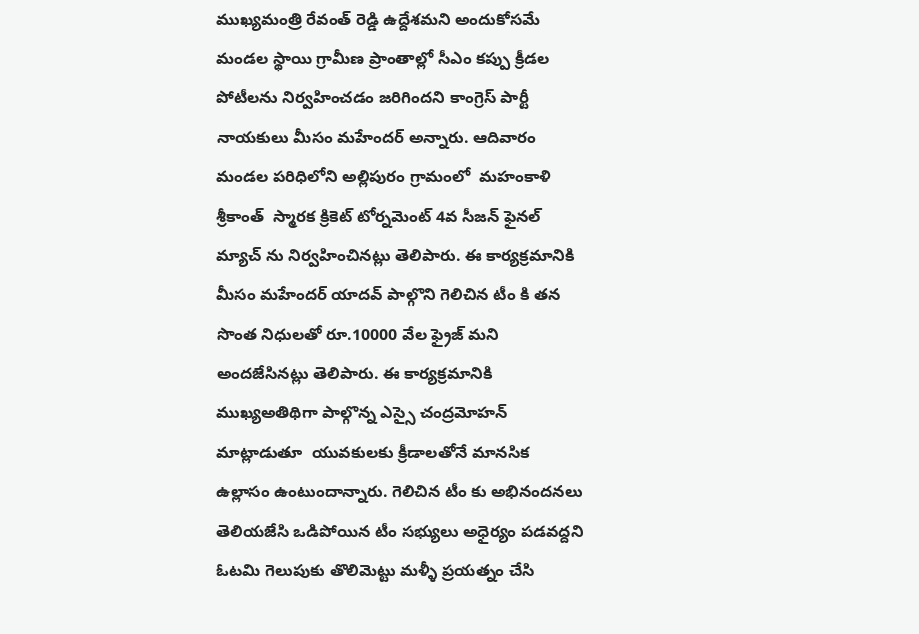ముఖ్యమంత్రి రేవంత్ రెడ్డి ఉద్దేశమని అందుకోసమే మండల స్థాయి గ్రామీణ ప్రాంతాల్లో సీఎం కప్పు క్రీడల పోటీలను నిర్వహించడం జరిగిందని కాంగ్రెస్ పార్టీ నాయకులు మీసం మహేందర్ అన్నారు. ఆదివారం మండల పరిధిలోని అల్లిపురం గ్రామంలో  మహంకాళి శ్రీకాంత్  స్మారక క్రికెట్ టోర్నమెంట్ 4వ సీజన్ ఫైనల్ మ్యాచ్ ను నిర్వహించినట్లు తెలిపారు. ఈ కార్యక్రమానికి మీసం మహేందర్ యాదవ్ పాల్గొని గెలిచిన టీం కి తన సొంత నిధులతో రూ.10000 వేల ఫ్రైజ్ మని అందజేసినట్లు తెలిపారు. ఈ కార్యక్రమానికి ముఖ్యఅతిథిగా పాల్గొన్న ఎస్సై చంద్రమోహన్ మాట్లాడుతూ  యువకులకు క్రీడాలతోనే మానసిక ఉల్లాసం ఉంటుందాన్నారు. గెలిచిన టీం కు అభినందనలు తెలియజేసి ఒడిపోయిన టీం సభ్యులు అధైర్యం పడవద్దని ఓటమి గెలుపుకు తొలిమెట్టు మళ్ళీ ప్రయత్నం చేసి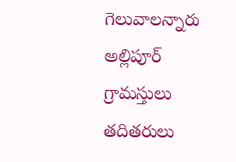గెలువాలన్నారు అల్లిపూర్ గ్రామస్తులు  తదితరులు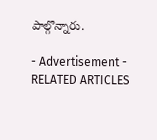పాల్గొన్నారు.

- Advertisement -
RELATED ARTICLES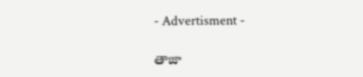- Advertisment -

తాజా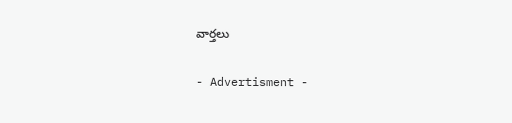వార్తలు

- Advertisment -